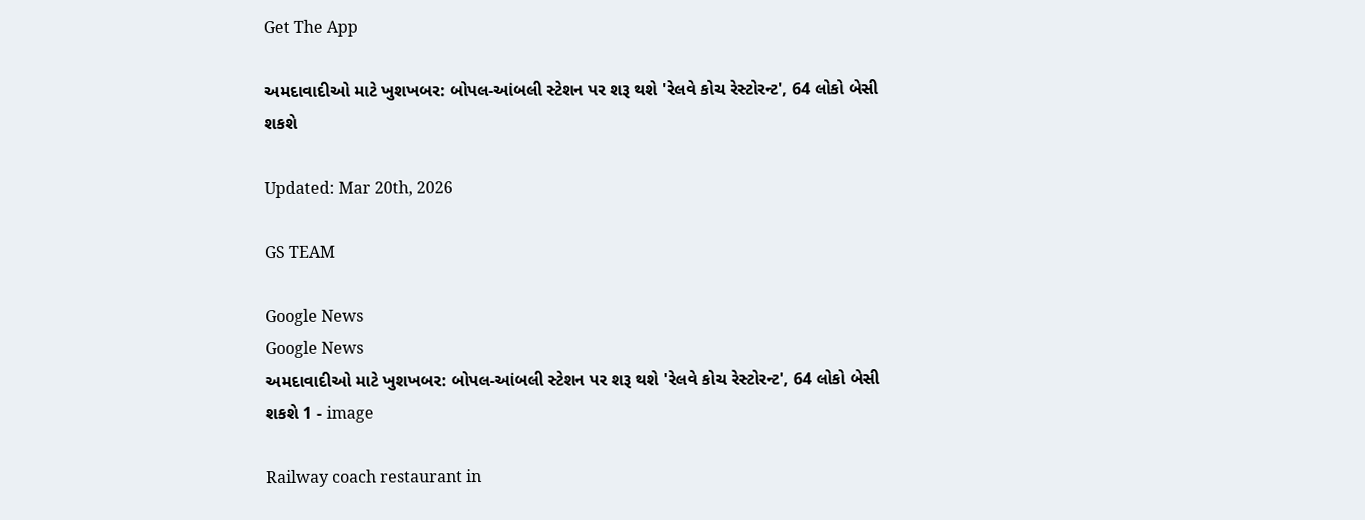Get The App

અમદાવાદીઓ માટે ખુશખબર: બોપલ-આંબલી સ્ટેશન પર શરૂ થશે 'રેલવે કોચ રેસ્ટોરન્ટ', 64 લોકો બેસી શકશે

Updated: Mar 20th, 2026

GS TEAM

Google News
Google News
અમદાવાદીઓ માટે ખુશખબર: બોપલ-આંબલી સ્ટેશન પર શરૂ થશે 'રેલવે કોચ રેસ્ટોરન્ટ', 64 લોકો બેસી શકશે 1 - image

Railway coach restaurant in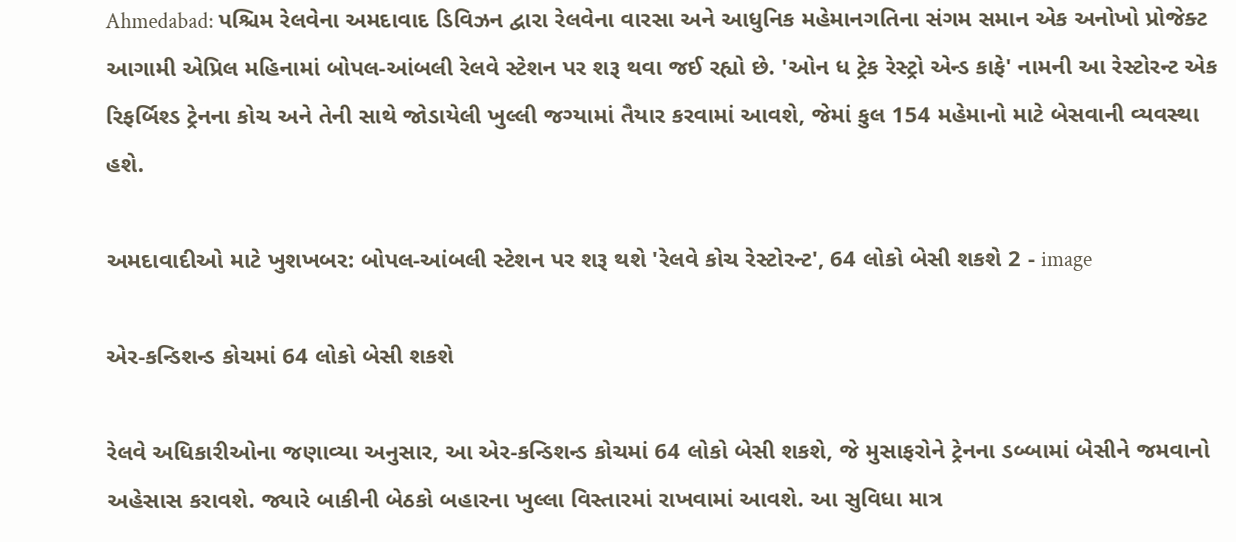Ahmedabad: પશ્ચિમ રેલવેના અમદાવાદ ડિવિઝન દ્વારા રેલવેના વારસા અને આધુનિક મહેમાનગતિના સંગમ સમાન એક અનોખો પ્રોજેક્ટ આગામી એપ્રિલ મહિનામાં બોપલ-આંબલી રેલવે સ્ટેશન પર શરૂ થવા જઈ રહ્યો છે. 'ઓન ધ ટ્રેક રેસ્ટ્રો એન્ડ કાફે' નામની આ રેસ્ટોરન્ટ એક રિફર્બિશ્ડ ટ્રેનના કોચ અને તેની સાથે જોડાયેલી ખુલ્લી જગ્યામાં તૈયાર કરવામાં આવશે, જેમાં કુલ 154 મહેમાનો માટે બેસવાની વ્યવસ્થા હશે.

અમદાવાદીઓ માટે ખુશખબર: બોપલ-આંબલી સ્ટેશન પર શરૂ થશે 'રેલવે કોચ રેસ્ટોરન્ટ', 64 લોકો બેસી શકશે 2 - image

એર-કન્ડિશન્ડ કોચમાં 64 લોકો બેસી શકશે

રેલવે અધિકારીઓના જણાવ્યા અનુસાર, આ એર-કન્ડિશન્ડ કોચમાં 64 લોકો બેસી શકશે, જે મુસાફરોને ટ્રેનના ડબ્બામાં બેસીને જમવાનો અહેસાસ કરાવશે. જ્યારે બાકીની બેઠકો બહારના ખુલ્લા વિસ્તારમાં રાખવામાં આવશે. આ સુવિધા માત્ર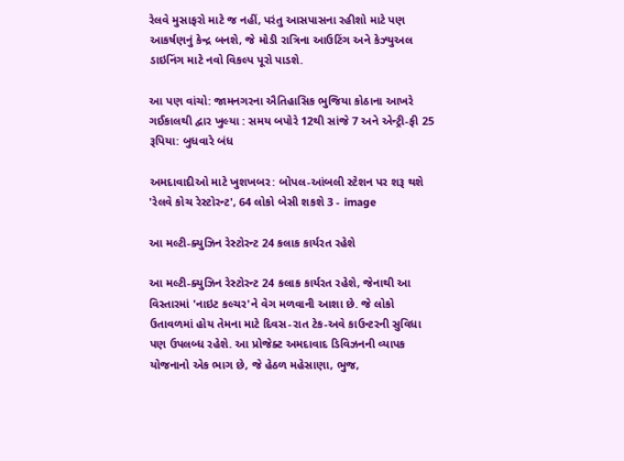રેલવે મુસાફરો માટે જ નહીં, પરંતુ આસપાસના રહીશો માટે પણ આકર્ષણનું કેન્દ્ર બનશે, જે મોડી રાત્રિના આઉટિંગ અને કેઝ્યુઅલ ડાઇનિંગ માટે નવો વિકલ્પ પૂરો પાડશે.

આ પણ વાંચો: જામનગરના ઐતિહાસિક ભુજિયા કોઠાના આખરે ગઈકાલથી દ્વાર ખુલ્યા : સમય બપોરે 12થી સાંજે 7 અને એન્ટ્રી-ફી 25 રૂપિયા: બુધવારે બંધ

અમદાવાદીઓ માટે ખુશખબર: બોપલ-આંબલી સ્ટેશન પર શરૂ થશે 'રેલવે કોચ રેસ્ટોરન્ટ', 64 લોકો બેસી શકશે 3 - image

આ મલ્ટી-ક્યુઝિન રેસ્ટોરન્ટ 24 કલાક કાર્યરત રહેશે

આ મલ્ટી-ક્યુઝિન રેસ્ટોરન્ટ 24 કલાક કાર્યરત રહેશે, જેનાથી આ વિસ્તારમાં 'નાઇટ કલ્ચર'ને વેગ મળવાની આશા છે. જે લોકો ઉતાવળમાં હોય તેમના માટે દિવસ-રાત ટેક-અવે કાઉન્ટરની સુવિધા પણ ઉપલબ્ધ રહેશે. આ પ્રોજેક્ટ અમદાવાદ ડિવિઝનની વ્યાપક યોજનાનો એક ભાગ છે, જે હેઠળ મહેસાણા, ભુજ,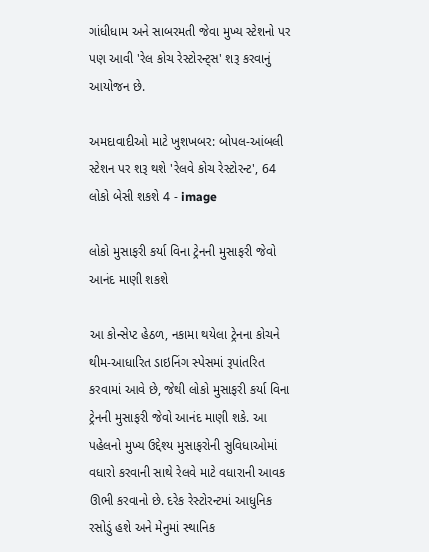ગાંધીધામ અને સાબરમતી જેવા મુખ્ય સ્ટેશનો પર પણ આવી 'રેલ કોચ રેસ્ટોરન્ટ્સ' શરૂ કરવાનું આયોજન છે.

અમદાવાદીઓ માટે ખુશખબર: બોપલ-આંબલી સ્ટેશન પર શરૂ થશે 'રેલવે કોચ રેસ્ટોરન્ટ', 64 લોકો બેસી શકશે 4 - image

લોકો મુસાફરી કર્યા વિના ટ્રેનની મુસાફરી જેવો આનંદ માણી શકશે

આ કોન્સેપ્ટ હેઠળ, નકામા થયેલા ટ્રેનના કોચને થીમ-આધારિત ડાઇનિંગ સ્પેસમાં રૂપાંતરિત કરવામાં આવે છે, જેથી લોકો મુસાફરી કર્યા વિના ટ્રેનની મુસાફરી જેવો આનંદ માણી શકે. આ પહેલનો મુખ્ય ઉદ્દેશ્ય મુસાફરોની સુવિધાઓમાં વધારો કરવાની સાથે રેલવે માટે વધારાની આવક ઊભી કરવાનો છે. દરેક રેસ્ટોરન્ટમાં આધુનિક રસોડું હશે અને મેનુમાં સ્થાનિક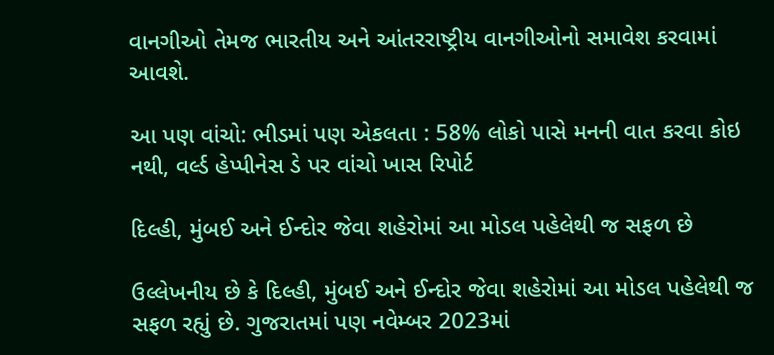વાનગીઓ તેમજ ભારતીય અને આંતરરાષ્ટ્રીય વાનગીઓનો સમાવેશ કરવામાં આવશે.

આ પણ વાંચો: ભીડમાં પણ એકલતા : 58% લોકો પાસે મનની વાત કરવા કોઇ નથી, વર્લ્ડ હેપ્પીનેસ ડે પર વાંચો ખાસ રિપોર્ટ

દિલ્હી, મુંબઈ અને ઈન્દોર જેવા શહેરોમાં આ મોડલ પહેલેથી જ સફળ છે

ઉલ્લેખનીય છે કે દિલ્હી, મુંબઈ અને ઈન્દોર જેવા શહેરોમાં આ મોડલ પહેલેથી જ સફળ રહ્યું છે. ગુજરાતમાં પણ નવેમ્બર 2023માં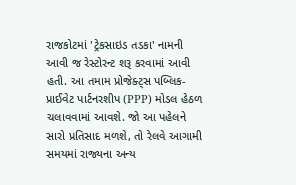રાજકોટમાં 'ટ્રેકસાઇડ તડકા' નામની આવી જ રેસ્ટોરન્ટ શરૂ કરવામાં આવી હતી. આ તમામ પ્રોજેક્ટ્સ પબ્લિક-પ્રાઈવેટ પાર્ટનરશીપ (PPP) મોડલ હેઠળ ચલાવવામાં આવશે. જો આ પહેલને સારો પ્રતિસાદ મળશે, તો રેલવે આગામી સમયમાં રાજ્યના અન્ય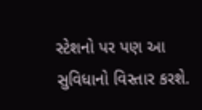સ્ટેશનો પર પણ આ સુવિધાનો વિસ્તાર કરશે.